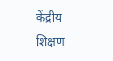केंद्रीय शिक्षण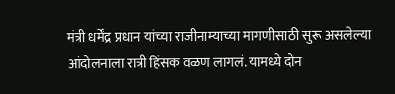मंत्री धर्मेंद्र प्रधान यांच्या राजीनाम्याच्या मागणीसाठी सुरू असलेल्या आंदोलनाला रात्री हिंसक वळण लागलं. यामध्ये दोन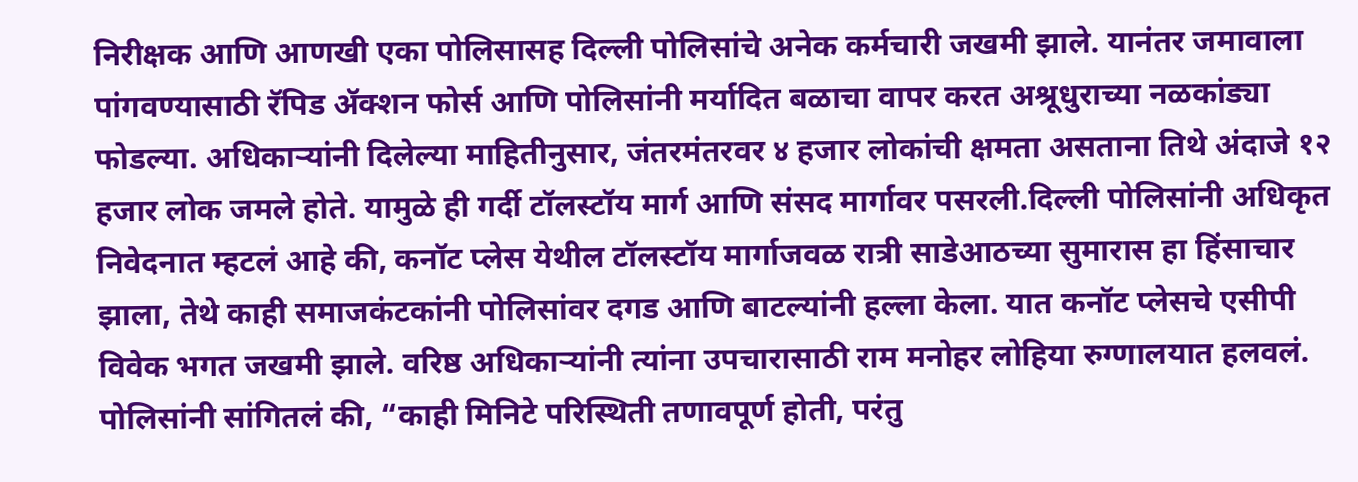निरीक्षक आणि आणखी एका पोलिसासह दिल्ली पोलिसांचे अनेक कर्मचारी जखमी झाले. यानंतर जमावाला पांगवण्यासाठी रॅपिड ॲक्शन फोर्स आणि पोलिसांनी मर्यादित बळाचा वापर करत अश्रूधुराच्या नळकांड्या फोडल्या. अधिकाऱ्यांनी दिलेल्या माहितीनुसार, जंतरमंतरवर ४ हजार लोकांची क्षमता असताना तिथे अंदाजे १२ हजार लोक जमले होते. यामुळे ही गर्दी टॉलस्टॉय मार्ग आणि संसद मार्गावर पसरली.दिल्ली पोलिसांनी अधिकृत निवेदनात म्हटलं आहे की, कनॉट प्लेस येथील टॉलस्टॉय मार्गाजवळ रात्री साडेआठच्या सुमारास हा हिंसाचार झाला, तेथे काही समाजकंटकांनी पोलिसांवर दगड आणि बाटल्यांनी हल्ला केला. यात कनॉट प्लेसचे एसीपी विवेक भगत जखमी झाले. वरिष्ठ अधिकाऱ्यांनी त्यांना उपचारासाठी राम मनोहर लोहिया रुग्णालयात हलवलं. पोलिसांनी सांगितलं की, “काही मिनिटे परिस्थिती तणावपूर्ण होती, परंतु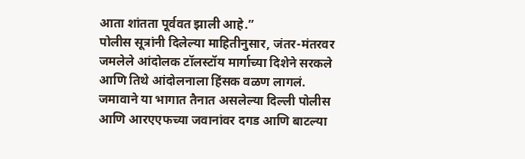आता शांतता पूर्ववत झाली आहे.”
पोलीस सूत्रांनी दिलेल्या माहितीनुसार, जंतर-मंतरवर जमलेले आंदोलक टॉलस्टॉय मार्गाच्या दिशेने सरकले आणि तिथे आंदोलनाला हिंसक वळण लागलं. जमावाने या भागात तैनात असलेल्या दिल्ली पोलीस आणि आरएएफच्या जवानांवर दगड आणि बाटल्या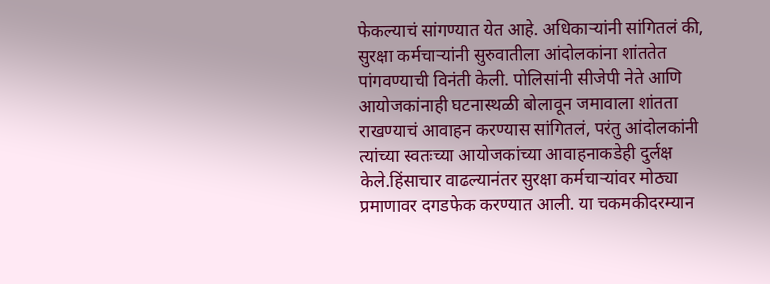फेकल्याचं सांगण्यात येत आहे. अधिकाऱ्यांनी सांगितलं की, सुरक्षा कर्मचाऱ्यांनी सुरुवातीला आंदोलकांना शांततेत पांगवण्याची विनंती केली. पोलिसांनी सीजेपी नेते आणि आयोजकांनाही घटनास्थळी बोलावून जमावाला शांतता राखण्याचं आवाहन करण्यास सांगितलं, परंतु आंदोलकांनी त्यांच्या स्वतःच्या आयोजकांच्या आवाहनाकडेही दुर्लक्ष केले.हिंसाचार वाढल्यानंतर सुरक्षा कर्मचाऱ्यांवर मोठ्या प्रमाणावर दगडफेक करण्यात आली. या चकमकीदरम्यान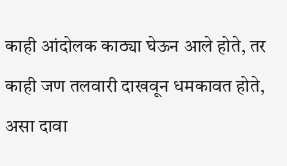काही आंदोलक काठ्या घेऊन आले होते, तर काही जण तलवारी दाखवून धमकावत होते, असा दावा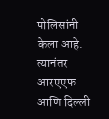पोलिसांनी केला आहे. त्यानंतर आरएएफ आणि दिल्ली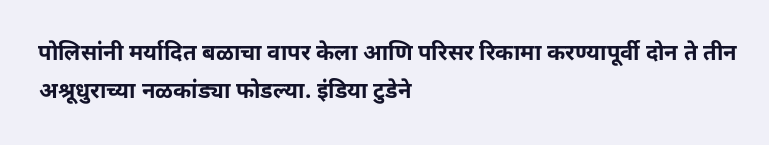पोलिसांनी मर्यादित बळाचा वापर केला आणि परिसर रिकामा करण्यापूर्वी दोन ते तीन अश्रूधुराच्या नळकांड्या फोडल्या. इंडिया टुडेने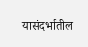यासंदर्भातील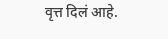वृत्त दिलं आहे.